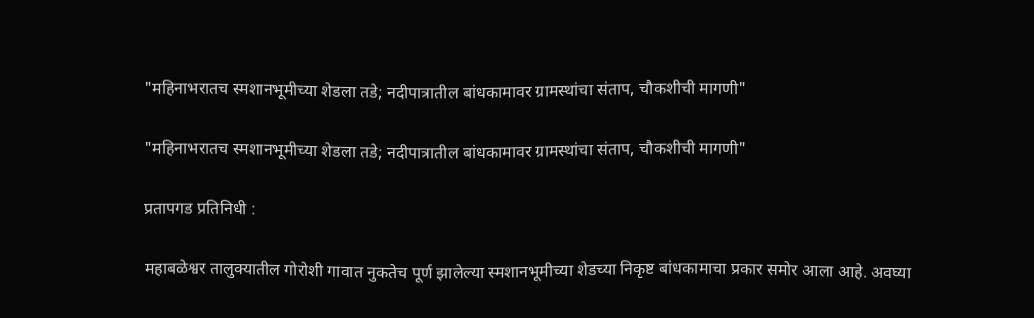"महिनाभरातच स्मशानभूमीच्या शेडला तडे; नदीपात्रातील बांधकामावर ग्रामस्थांचा संताप, चौकशीची मागणी"

"महिनाभरातच स्मशानभूमीच्या शेडला तडे; नदीपात्रातील बांधकामावर ग्रामस्थांचा संताप, चौकशीची मागणी"

प्रतापगड प्रतिनिधी :

महाबळेश्वर तालुक्यातील गोरोशी गावात नुकतेच पूर्ण झालेल्या स्मशानभूमीच्या शेडच्या निकृष्ट बांधकामाचा प्रकार समोर आला आहे. अवघ्या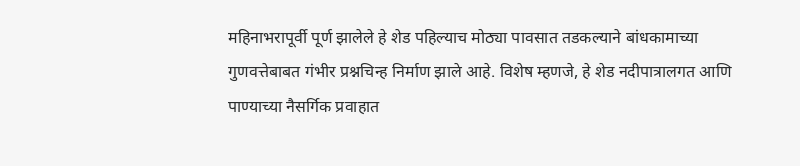महिनाभरापूर्वी पूर्ण झालेले हे शेड पहिल्याच मोठ्या पावसात तडकल्याने बांधकामाच्या गुणवत्तेबाबत गंभीर प्रश्नचिन्ह निर्माण झाले आहे. विशेष म्हणजे, हे शेड नदीपात्रालगत आणि पाण्याच्या नैसर्गिक प्रवाहात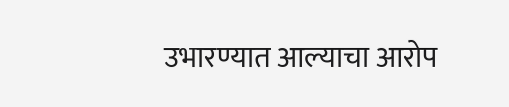उभारण्यात आल्याचा आरोप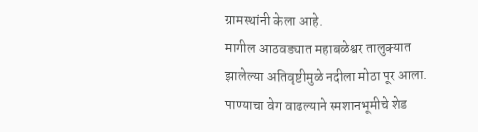ग्रामस्थांनी केला आहे.
मागील आठवड्यात महाबळेश्वर तालुक्यात झालेल्या अतिवृष्टीमुळे नदीला मोठा पूर आला. पाण्याचा वेग वाढल्याने स्मशानभूमीचे शेड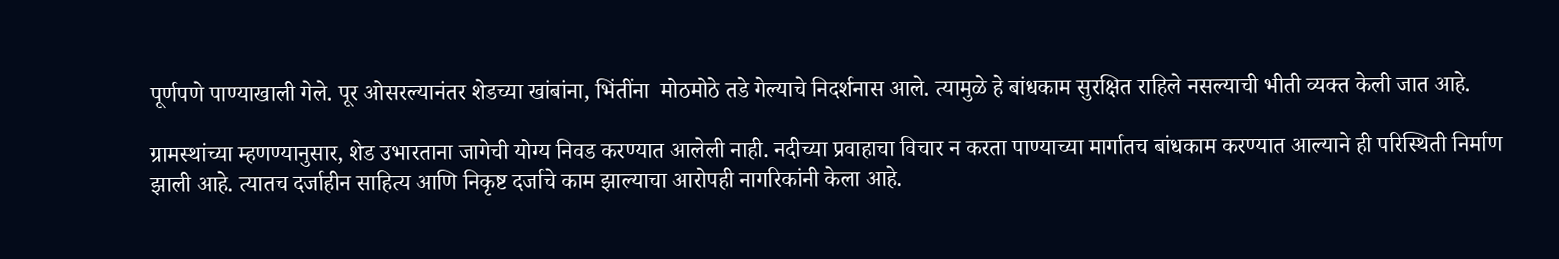पूर्णपणे पाण्याखाली गेले. पूर ओसरल्यानंतर शेडच्या खांबांना, भिंतींना  मोठमोठे तडे गेल्याचे निदर्शनास आले. त्यामुळे हे बांधकाम सुरक्षित राहिले नसल्याची भीती व्यक्त केली जात आहे.

ग्रामस्थांच्या म्हणण्यानुसार, शेड उभारताना जागेची योग्य निवड करण्यात आलेली नाही. नदीच्या प्रवाहाचा विचार न करता पाण्याच्या मार्गातच बांधकाम करण्यात आल्याने ही परिस्थिती निर्माण झाली आहे. त्यातच दर्जाहीन साहित्य आणि निकृष्ट दर्जाचे काम झाल्याचा आरोपही नागरिकांनी केला आहे.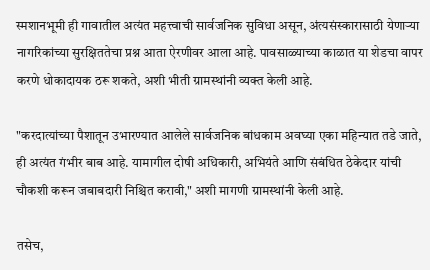स्मशानभूमी ही गावातील अत्यंत महत्त्वाची सार्वजनिक सुविधा असून, अंत्यसंस्कारासाठी येणाऱ्या नागरिकांच्या सुरक्षिततेचा प्रश्न आता ऐरणीवर आला आहे. पावसाळ्याच्या काळात या शेडचा वापर करणे धोकादायक ठरू शकते, अशी भीती ग्रामस्थांनी व्यक्त केली आहे.

"करदात्यांच्या पैशातून उभारण्यात आलेले सार्वजनिक बांधकाम अवघ्या एका महिन्यात तडे जाते, ही अत्यंत गंभीर बाब आहे. यामागील दोषी अधिकारी, अभियंते आणि संबंधित ठेकेदार यांची चौकशी करून जबाबदारी निश्चित करावी," अशी मागणी ग्रामस्थांनी केली आहे.

तसेच,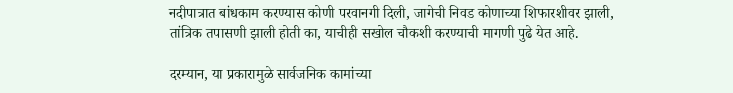नदीपात्रात बांधकाम करण्यास कोणी परवानगी दिली, जागेची निवड कोणाच्या शिफारशीवर झाली, तांत्रिक तपासणी झाली होती का, याचीही सखोल चौकशी करण्याची मागणी पुढे येत आहे.

दरम्यान, या प्रकारामुळे सार्वजनिक कामांच्या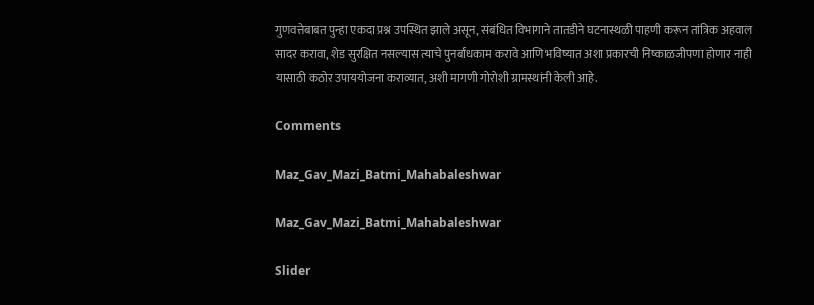गुणवत्तेबाबत पुन्हा एकदा प्रश्न उपस्थित झाले असून, संबंधित विभागाने तातडीने घटनास्थळी पाहणी करून तांत्रिक अहवाल सादर करावा, शेड सुरक्षित नसल्यास त्याचे पुनर्बांधकाम करावे आणि भविष्यात अशा प्रकारची निष्काळजीपणा होणार नाही यासाठी कठोर उपाययोजना कराव्यात, अशी मागणी गोरोशी ग्रामस्थांनी केली आहे.

Comments

Maz_Gav_Mazi_Batmi_Mahabaleshwar

Maz_Gav_Mazi_Batmi_Mahabaleshwar

Slider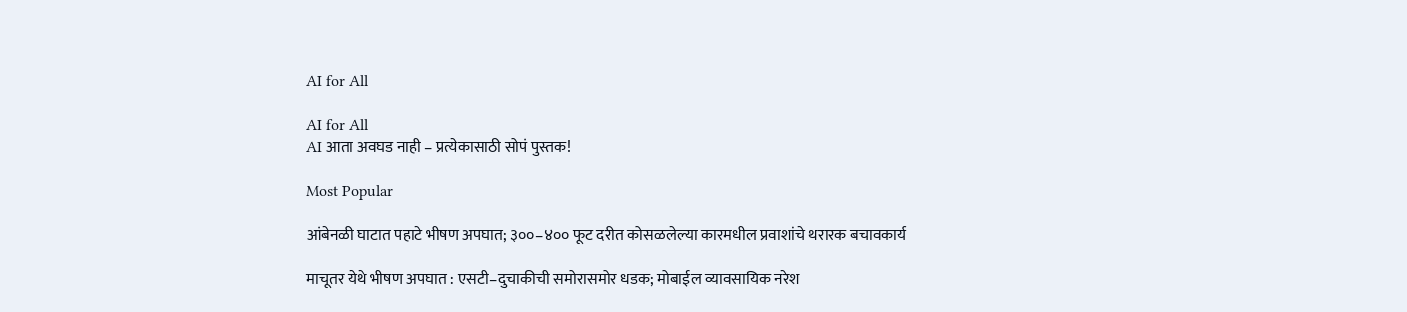AI for All

AI for All
AI आता अवघड नाही – प्रत्येकासाठी सोपं पुस्तक!

Most Popular

आंबेनळी घाटात पहाटे भीषण अपघात; ३००–४०० फूट दरीत कोसळलेल्या कारमधील प्रवाशांचे थरारक बचावकार्य

माचूतर येथे भीषण अपघात : एसटी–दुचाकीची समोरासमोर धडक; मोबाईल व्यावसायिक नरेश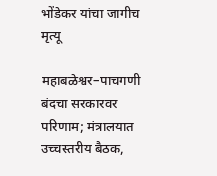भोंडेकर यांचा जागीच मृत्यू

महाबळेश्वर–पाचगणी बंदचा सरकारवर परिणाम; मंत्रालयात उच्चस्तरीय बैठक,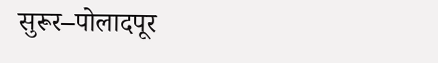सुरूर–पोलादपूर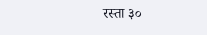रस्ता ३०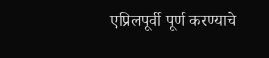एप्रिलपूर्वी पूर्ण करण्याचे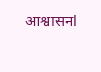आश्वासनl